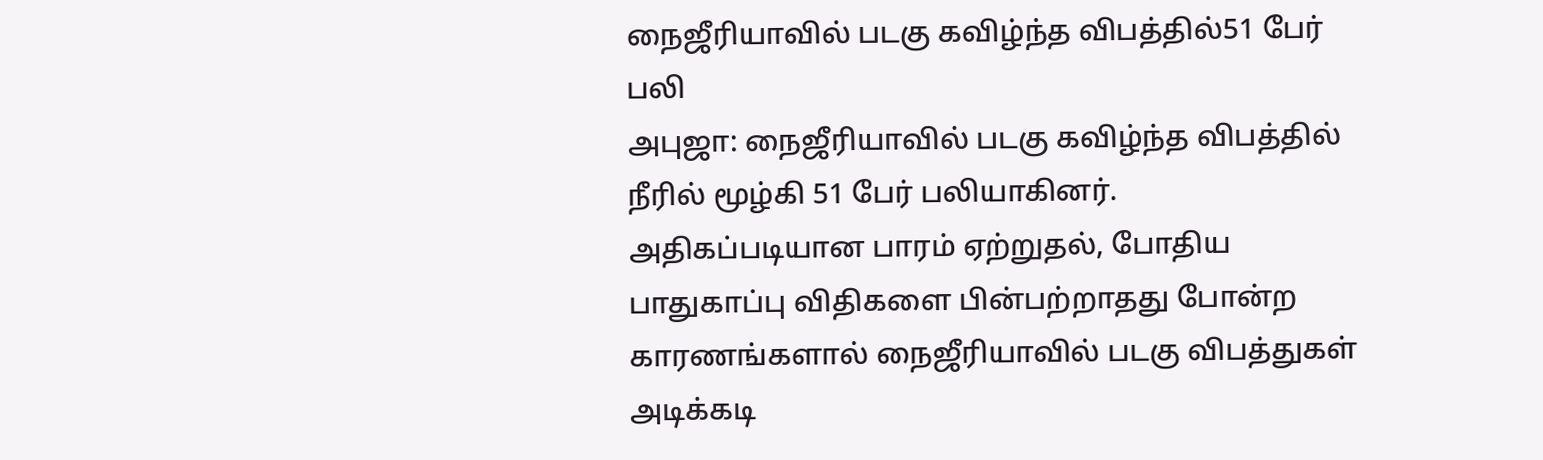நைஜீரியாவில் படகு கவிழ்ந்த விபத்தில்51 பேர் பலி
அபுஜா: நைஜீரியாவில் படகு கவிழ்ந்த விபத்தில் நீரில் மூழ்கி 51 பேர் பலியாகினர்.
அதிகப்படியான பாரம் ஏற்றுதல், போதிய பாதுகாப்பு விதிகளை பின்பற்றாதது போன்ற காரணங்களால் நைஜீரியாவில் படகு விபத்துகள் அடிக்கடி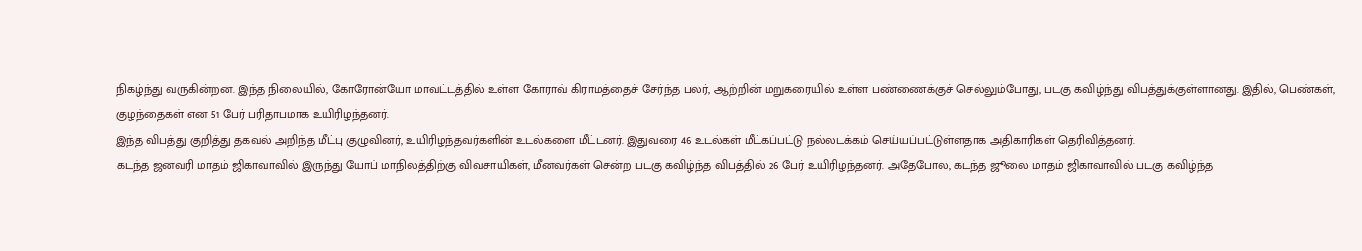நிகழ்ந்து வருகின்றன. இந்த நிலையில், கோரோன்யோ மாவட்டத்தில் உள்ள கோராவ் கிராமத்தைச் சேர்ந்த பலர், ஆற்றின் மறுகரையில் உள்ள பண்ணைக்குச் செல்லும்போது, படகு கவிழ்ந்து விபத்துக்குள்ளானது. இதில், பெண்கள், குழந்தைகள் என 51 பேர் பரிதாபமாக உயிரிழந்தனர்.
இந்த விபத்து குறித்து தகவல் அறிந்த மீட்பு குழுவினர், உயிரிழந்தவர்களின் உடல்களை மீட்டனர். இதுவரை 46 உடல்கள் மீட்கப்பட்டு நல்லடக்கம் செய்யப்பட்டுள்ளதாக அதிகாரிகள் தெரிவித்தனர்.
கடந்த ஜனவரி மாதம் ஜிகாவாவில் இருந்து யோப் மாநிலத்திற்கு விவசாயிகள், மீனவர்கள் சென்ற படகு கவிழ்ந்த விபத்தில் 26 பேர் உயிரிழந்தனர். அதேபோல, கடந்த ஜூலை மாதம் ஜிகாவாவில் படகு கவிழ்ந்த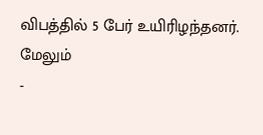விபத்தில் 5 பேர் உயிரிழந்தனர்.
மேலும்
-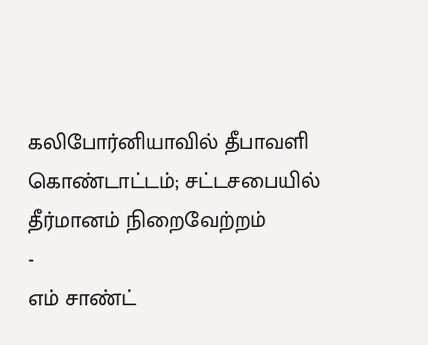கலிபோர்னியாவில் தீபாவளி கொண்டாட்டம்; சட்டசபையில் தீர்மானம் நிறைவேற்றம்
-
எம் சாண்ட்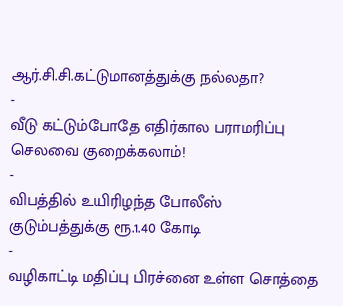ஆர்.சி.சி.கட்டுமானத்துக்கு நல்லதா?
-
வீடு கட்டும்போதே எதிர்கால பராமரிப்பு செலவை குறைக்கலாம்!
-
விபத்தில் உயிரிழந்த போலீஸ் குடும்பத்துக்கு ரூ.1.40 கோடி
-
வழிகாட்டி மதிப்பு பிரச்னை உள்ள சொத்தை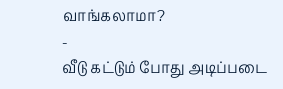வாங்கலாமா?
-
வீடு கட்டும் போது அடிப்படை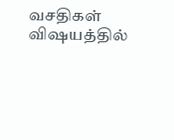வசதிகள் விஷயத்தில்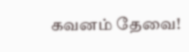கவனம் தேவை!